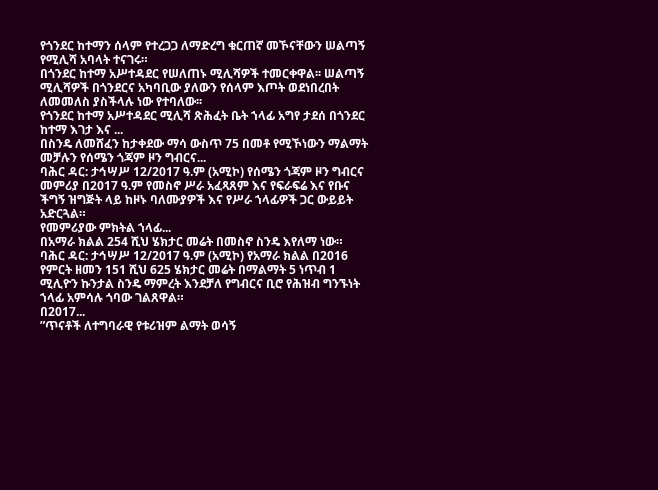የጎንደር ከተማን ሰላም የተረጋጋ ለማድረግ ቁርጠኛ መኾናቸውን ሠልጣኝ የሚሊሻ አባላት ተናገሩ።
በጎንደር ከተማ አሥተዳደር የሠለጠኑ ሚሊሻዎች ተመርቀዋል፡፡ ሠልጣኝ ሚሊሻዎች በጎንደርና አካባቢው ያለውን የሰላም እጦት ወደነበረበት ለመመለስ ያስችላሉ ነው የተባለው፡፡
የጎንደር ከተማ አሥተዳደር ሚሊሻ ጽሕፈት ቤት ኀላፊ አግየ ታደሰ በጎንደር ከተማ እገታ እና ...
በስንዴ ለመሸፈን ከታቀደው ማሳ ውስጥ 75 በመቶ የሚኾነውን ማልማት መቻሉን የሰሜን ጎጃም ዞን ግብርና...
ባሕር ዳር: ታኅሣሥ 12/2017 ዓ.ም (አሚኮ) የሰሜን ጎጃም ዞን ግብርና መምሪያ በ2017 ዓ.ም የመስኖ ሥራ አፈጻጸም እና የፍራፍሬ እና የቡና ችግኝ ዝግጅት ላይ ከዞኑ ባለሙያዎች እና የሥራ ኀላፊዎች ጋር ውይይት አድርጓል።
የመምሪያው ምክትል ኀላፊ...
በአማራ ክልል 254 ሺህ ሄክታር መሬት በመስኖ ስንዴ እየለማ ነው።
ባሕር ዳር: ታኅሣሥ 12/2017 ዓ.ም (አሚኮ) የአማራ ክልል በ2016 የምርት ዘመን 151 ሺህ 625 ሄክታር መሬት በማልማት 5 ነጥብ 1 ሚሊዮን ኩንታል ስንዴ ማምረት እንደቻለ የግብርና ቢሮ የሕዝብ ግንኙነት ኀላፊ አምሳሉ ጎባው ገልጸዋል።
በ2017...
”ጥናቶች ለተግባራዊ የቱሪዝም ልማት ወሳኝ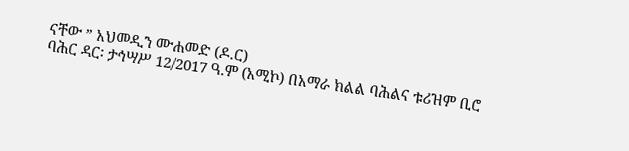ናቸው ” አህመዲን ሙሐመድ (ዶ.ር)
ባሕር ዳር፡ ታኅሣሥ 12/2017 ዓ.ም (አሚኮ) በአማራ ክልል ባሕልና ቱሪዝም ቢሮ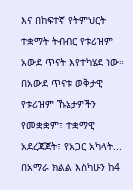እና በከፍተኛ የትምህርት ተቋማት ትብብር የቱሪዝም አውደ ጥናት እየተካሄደ ነው።
በአውደ ጥናቱ ወቅታዊ የቱሪዝም ኹኔታዎችን የመቋቋም፣ ተቋማዊ አደረጃጀት፣ የአጋር አካላት...
በአማራ ክልል እስካሁን ከ4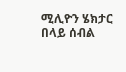ሚሊዮን ሄክታር በላይ ሰብል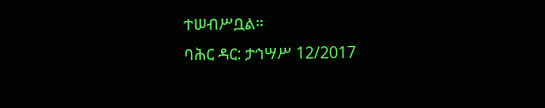ተሠብሥቧል።
ባሕር ዳር: ታኅሣሥ 12/2017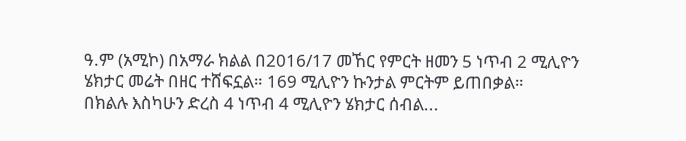ዓ.ም (አሚኮ) በአማራ ክልል በ2016/17 መኸር የምርት ዘመን 5 ነጥብ 2 ሚሊዮን ሄክታር መሬት በዘር ተሸፍኗል። 169 ሚሊዮን ኩንታል ምርትም ይጠበቃል።
በክልሉ እስካሁን ድረስ 4 ነጥብ 4 ሚሊዮን ሄክታር ሰብል...